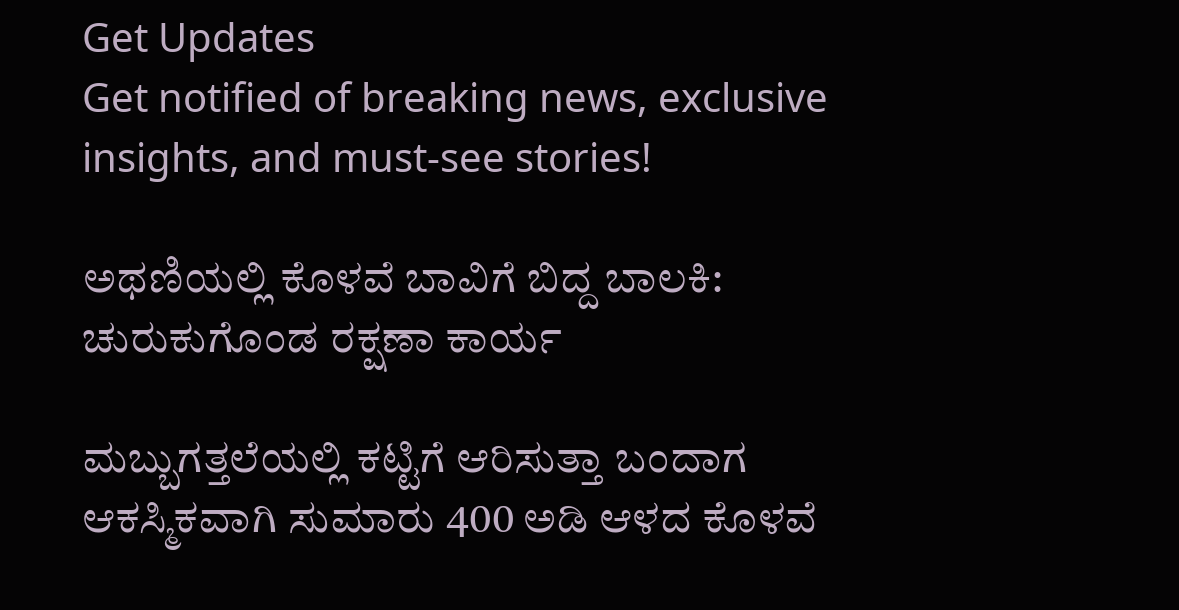Get Updates
Get notified of breaking news, exclusive insights, and must-see stories!

ಅಥಣಿಯಲ್ಲಿ ಕೊಳವೆ ಬಾವಿಗೆ ಬಿದ್ದ ಬಾಲಕಿ: ಚುರುಕುಗೊಂಡ ರಕ್ಷಣಾ ಕಾರ್ಯ

ಮಬ್ಬುಗತ್ತಲೆಯಲ್ಲಿ ಕಟ್ಟಿಗೆ ಆರಿಸುತ್ತಾ ಬಂದಾಗ ಆಕಸ್ಮಿಕವಾಗಿ ಸುಮಾರು 400 ಅಡಿ ಆಳದ ಕೊಳವೆ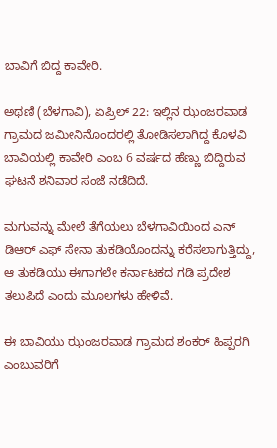ಬಾವಿಗೆ ಬಿದ್ದ ಕಾವೇರಿ.

ಅಥಣಿ (ಬೆಳಗಾವಿ), ಏಪ್ರಿಲ್ 22: ಇಲ್ಲಿನ ಝಂಜರವಾಡ ಗ್ರಾಮದ ಜಮೀನಿನೊಂದರಲ್ಲಿ ತೋಡಿಸಲಾಗಿದ್ದ ಕೊಳವಿ ಬಾವಿಯಲ್ಲಿ ಕಾವೇರಿ ಎಂಬ 6 ವರ್ಷದ ಹೆಣ್ಣು ಬಿದ್ದಿರುವ ಘಟನೆ ಶನಿವಾರ ಸಂಜೆ ನಡೆದಿದೆ.

ಮಗುವನ್ನು ಮೇಲೆ ತೆಗೆಯಲು ಬೆಳಗಾವಿಯಿಂದ ಎನ್ ಡಿಆರ್ ಎಫ್ ಸೇನಾ ತುಕಡಿಯೊಂದನ್ನು ಕರೆಸಲಾಗುತ್ತಿದ್ದು, ಆ ತುಕಡಿಯು ಈಗಾಗಲೇ ಕರ್ನಾಟಕದ ಗಡಿ ಪ್ರದೇಶ ತಲುಪಿದೆ ಎಂದು ಮೂಲಗಳು ಹೇಳಿವೆ.

ಈ ಬಾವಿಯು ಝಂಜರವಾಡ ಗ್ರಾಮದ ಶಂಕರ್ ಹಿಪ್ಪರಗಿ ಎಂಬುವರಿಗೆ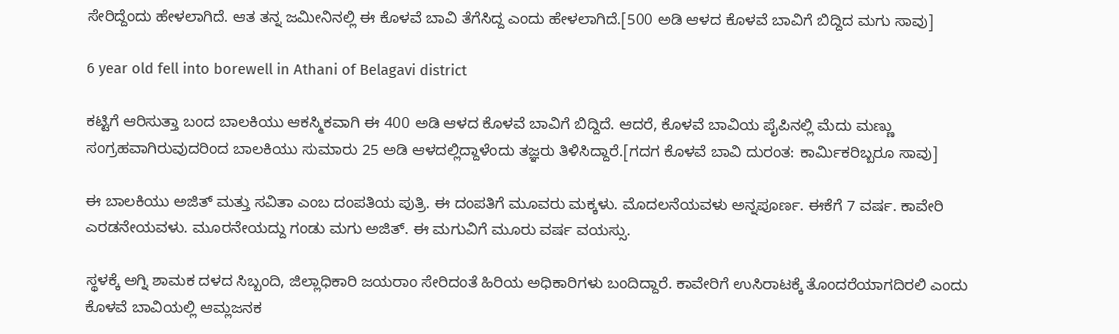ಸೇರಿದ್ದೆಂದು ಹೇಳಲಾಗಿದೆ. ಆತ ತನ್ನ ಜಮೀನಿನಲ್ಲಿ ಈ ಕೊಳವೆ ಬಾವಿ ತೆಗೆಸಿದ್ದ ಎಂದು ಹೇಳಲಾಗಿದೆ.[500 ಅಡಿ ಆಳದ ಕೊಳವೆ ಬಾವಿಗೆ ಬಿದ್ದಿದ ಮಗು ಸಾವು]

6 year old fell into borewell in Athani of Belagavi district

ಕಟ್ಟಿಗೆ ಆರಿಸುತ್ತಾ ಬಂದ ಬಾಲಕಿಯು ಆಕಸ್ಮಿಕವಾಗಿ ಈ 400 ಅಡಿ ಆಳದ ಕೊಳವೆ ಬಾವಿಗೆ ಬಿದ್ದಿದೆ. ಆದರೆ, ಕೊಳವೆ ಬಾವಿಯ ಪೈಪಿನಲ್ಲಿ ಮೆದು ಮಣ್ಣು ಸಂಗ್ರಹವಾಗಿರುವುದರಿಂದ ಬಾಲಕಿಯು ಸುಮಾರು 25 ಅಡಿ ಆಳದಲ್ಲಿದ್ದಾಳೆಂದು ತಜ್ಞರು ತಿಳಿಸಿದ್ದಾರೆ.[ಗದಗ ಕೊಳವೆ ಬಾವಿ ದುರಂತ: ಕಾರ್ಮಿಕರಿಬ್ಬರೂ ಸಾವು]

ಈ ಬಾಲಕಿಯು ಅಜಿತ್ ಮತ್ತು ಸವಿತಾ ಎಂಬ ದಂಪತಿಯ ಪುತ್ರಿ. ಈ ದಂಪತಿಗೆ ಮೂವರು ಮಕ್ಕಳು. ಮೊದಲನೆಯವಳು ಅನ್ನಪೂರ್ಣ. ಈಕೆಗೆ 7 ವರ್ಷ. ಕಾವೇರಿ ಎರಡನೇಯವಳು. ಮೂರನೇಯದ್ದು ಗಂಡು ಮಗು ಅಜಿತ್. ಈ ಮಗುವಿಗೆ ಮೂರು ವರ್ಷ ವಯಸ್ಸು.

ಸ್ಥಳಕ್ಕೆ ಅಗ್ನಿ ಶಾಮಕ ದಳದ ಸಿಬ್ಬಂದಿ, ಜಿಲ್ಲಾಧಿಕಾರಿ ಜಯರಾಂ ಸೇರಿದಂತೆ ಹಿರಿಯ ಅಧಿಕಾರಿಗಳು ಬಂದಿದ್ದಾರೆ. ಕಾವೇರಿಗೆ ಉಸಿರಾಟಕ್ಕೆ ತೊಂದರೆಯಾಗದಿರಲಿ ಎಂದು ಕೊಳವೆ ಬಾವಿಯಲ್ಲಿ ಆಮ್ಲಜನಕ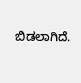ಬಿಡಲಾಗಿದೆ.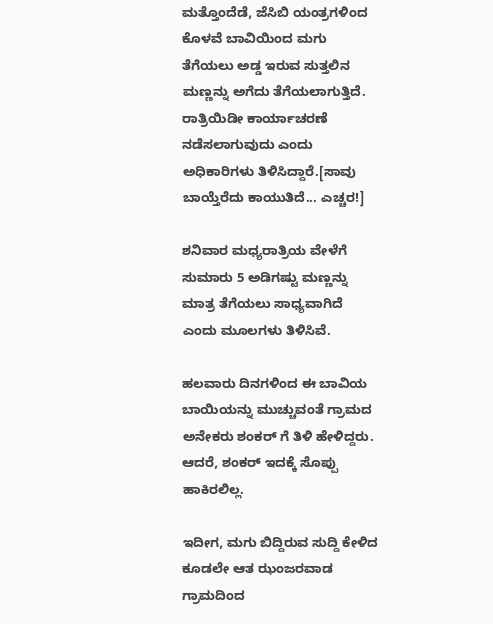ಮತ್ತೊಂದೆಡೆ, ಜೆಸಿಬಿ ಯಂತ್ರಗಳಿಂದ ಕೊಳವೆ ಬಾವಿಯಿಂದ ಮಗು ತೆಗೆಯಲು ಅಡ್ಡ ಇರುವ ಸುತ್ತಲಿನ ಮಣ್ಣನ್ನು ಅಗೆದು ತೆಗೆಯಲಾಗುತ್ತಿದೆ. ರಾತ್ರಿಯಿಡೀ ಕಾರ್ಯಾಚರಣೆ ನಡೆಸಲಾಗುವುದು ಎಂದು ಅಧಿಕಾರಿಗಳು ತಿಳಿಸಿದ್ದಾರೆ.[ಸಾವು ಬಾಯ್ತೆರೆದು ಕಾಯುತಿದೆ... ಎಚ್ಚರ!]

ಶನಿವಾರ ಮಧ್ಯರಾತ್ರಿಯ ವೇಳೆಗೆ ಸುಮಾರು 5 ಅಡಿಗಷ್ಟು ಮಣ್ಣನ್ನು ಮಾತ್ರ ತೆಗೆಯಲು ಸಾಧ್ಯವಾಗಿದೆ ಎಂದು ಮೂಲಗಳು ತಿಳಿಸಿವೆ.

ಹಲವಾರು ದಿನಗಳಿಂದ ಈ ಬಾವಿಯ ಬಾಯಿಯನ್ನು ಮುಚ್ಚುವಂತೆ ಗ್ರಾಮದ ಅನೇಕರು ಶಂಕರ್ ಗೆ ತಿಳಿ ಹೇಳಿದ್ದರು. ಆದರೆ, ಶಂಕರ್ ಇದಕ್ಕೆ ಸೊಪ್ಪು ಹಾಕಿರಲಿಲ್ಲ.

ಇದೀಗ, ಮಗು ಬಿದ್ದಿರುವ ಸುದ್ದಿ ಕೇಳಿದ ಕೂಡಲೇ ಆತ ಝಂಜರವಾಡ ಗ್ರಾಮದಿಂದ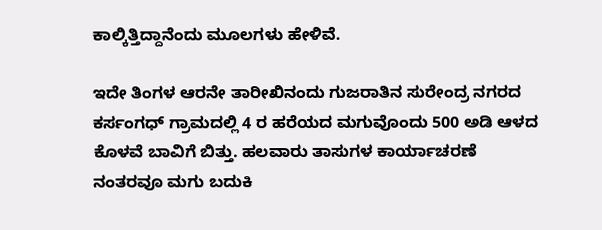ಕಾಲ್ಕಿತ್ತಿದ್ದಾನೆಂದು ಮೂಲಗಳು ಹೇಳಿವೆ.

ಇದೇ ತಿಂಗಳ ಆರನೇ ತಾರೀಖಿನಂದು ಗುಜರಾತಿನ ಸುರೇಂದ್ರ ನಗರದ ಕರ್ಸಂಗಧ್ ಗ್ರಾಮದಲ್ಲಿ 4 ರ ಹರೆಯದ ಮಗುವೊಂದು 500 ಅಡಿ ಆಳದ ಕೊಳವೆ ಬಾವಿಗೆ ಬಿತ್ತು. ಹಲವಾರು ತಾಸುಗಳ ಕಾರ್ಯಾಚರಣೆ ನಂತರವೂ ಮಗು ಬದುಕಿ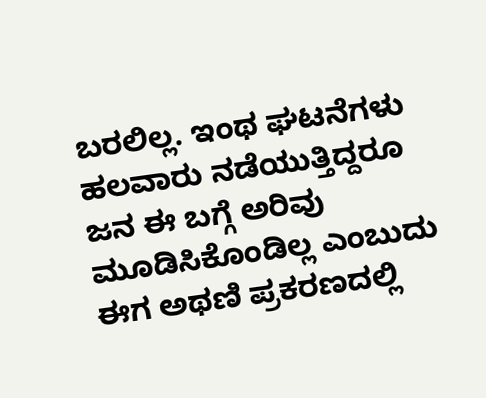ಬರಲಿಲ್ಲ. ಇಂಥ ಘಟನೆಗಳು ಹಲವಾರು ನಡೆಯುತ್ತಿದ್ದರೂ ಜನ ಈ ಬಗ್ಗೆ ಅರಿವು ಮೂಡಿಸಿಕೊಂಡಿಲ್ಲ ಎಂಬುದು ಈಗ ಅಥಣಿ ಪ್ರಕರಣದಲ್ಲಿ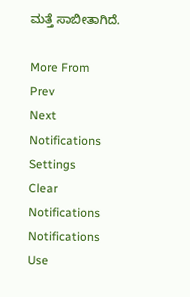ಮತ್ತೆ ಸಾಬೀತಾಗಿದೆ.

More From
Prev
Next
Notifications
Settings
Clear Notifications
Notifications
Use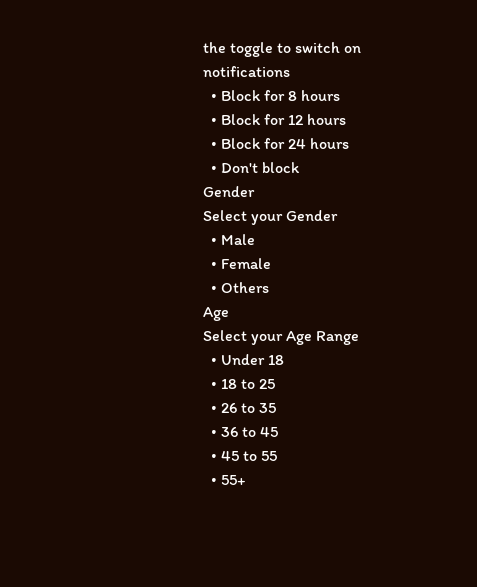the toggle to switch on notifications
  • Block for 8 hours
  • Block for 12 hours
  • Block for 24 hours
  • Don't block
Gender
Select your Gender
  • Male
  • Female
  • Others
Age
Select your Age Range
  • Under 18
  • 18 to 25
  • 26 to 35
  • 36 to 45
  • 45 to 55
  • 55+